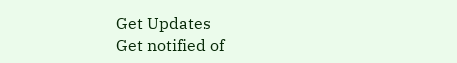Get Updates
Get notified of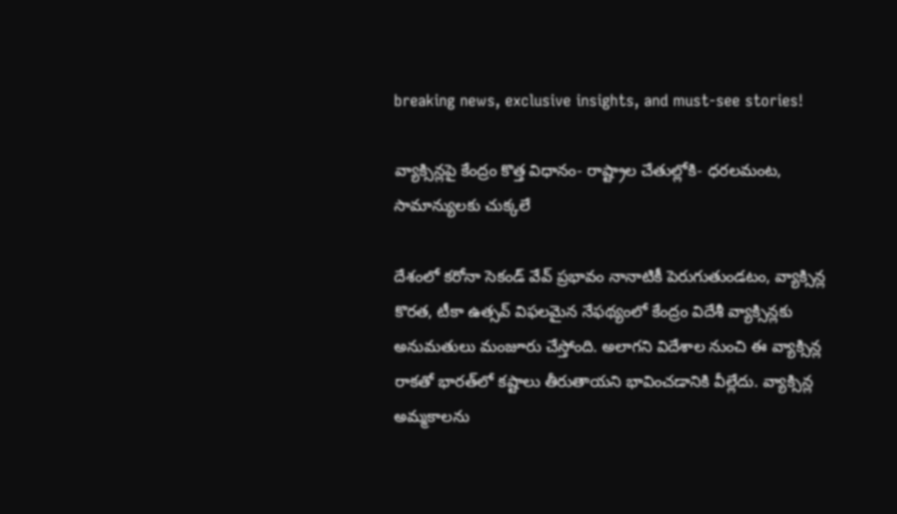breaking news, exclusive insights, and must-see stories!

వ్యాక్సిన్లపై కేంద్రం కొత్త విధానం- రాష్ట్రాల చేతుల్లోకి- ధరలమంట, సామాన్యులకు చుక్కలే

దేశంలో కరోనా సెకండ్‌ వేవ్‌ ప్రభావం నానాటికీ పెరుగుతుండటం, వ్యాక్సిన్ల కొరత, టీకా ఉత్సవ్‌ విఫలమైన నేఫథ్యంలో కేంద్రం విదేశీ వ్యాక్సిన్లకు అనుమతులు మంజూరు చేస్తోంది. అలాగని విదేశాల నుంచి ఈ వ్యాక్సిన్ల రాకతో భారత్‌లో కష్టాలు తీరుతాయని భావించడానికి వీల్లేదు. వ్యాక్సిన్ల అమ్మకాలను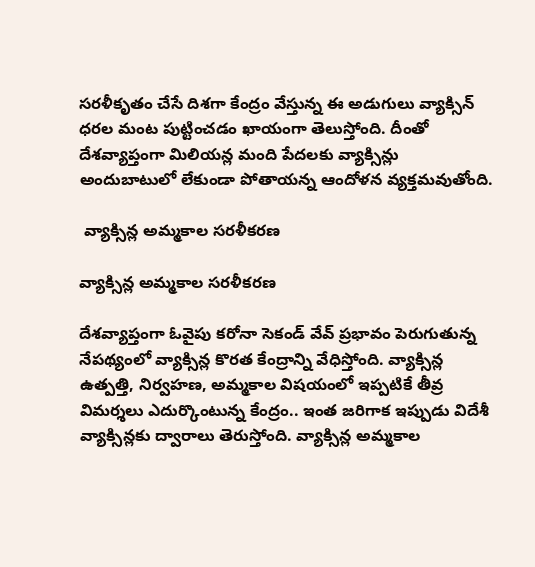సరళీకృతం చేసే దిశగా కేంద్రం వేస్తున్న ఈ అడుగులు వ్యాక్సిన్ ధరల మంట పుట్టించడం ఖాయంగా తెలుస్తోంది. దీంతో దేశవ్యాప్తంగా మిలియన్ల మంది పేదలకు వ్యాక్సిన్లు అందుబాటులో లేకుండా పోతాయన్న ఆందోళన వ్యక్తమవుతోంది.

 వ్యాక్సిన్ల అమ్మకాల సరళీకరణ

వ్యాక్సిన్ల అమ్మకాల సరళీకరణ

దేశవ్యాప్తంగా ఓవైపు కరోనా సెకండ్‌ వేవ్‌ ప్రభావం పెరుగుతున్న నేపథ్యంలో వ్యాక్సిన్ల కొరత కేంద్రాన్ని వేధిస్తోంది. వ్యాక్సిన్ల ఉత్పత్తి, నిర్వహణ, అమ్మకాల విషయంలో ఇప్పటికే తీవ్ర విమర్శలు ఎదుర్కొంటున్న కేంద్రం.. ఇంత జరిగాక ఇప్పుడు విదేశీ వ్యాక్సిన్లకు ద్వారాలు తెరుస్తోంది. వ్యాక్సిన్ల అమ్మకాల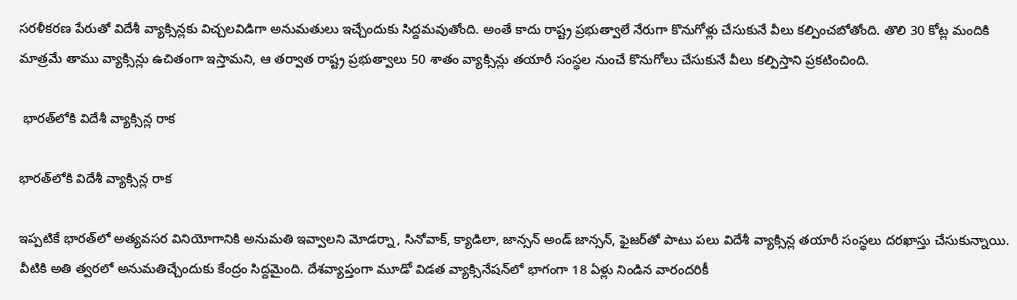సరళీకరణ పేరుతో విదేశీ వ్యాక్సిన్లకు విచ్చలవిడిగా అనుమతులు ఇచ్చేందుకు సిద్దమవుతోంది. అంతే కాదు రాష్ట్ర ప్రభుత్వాలే నేరుగా కొనుగోళ్లు చేసుకునే వీలు కల్పించబోతోంది. తొలి 30 కోట్ల మందికి మాత్రమే తాము వ్యాక్సిన్లు ఉచితంగా ఇస్తామని, ఆ తర్వాత రాష్ట్ర ప్రభుత్వాలు 50 శాతం వ్యాక్సిన్లు తయారీ సంస్ధల నుంచే కొనుగోలు చేసుకునే వీలు కల్పిస్తాని ప్రకటించింది.

 భారత్‌లోకి విదేశీ వ్యాక్సిన్ల రాక

భారత్‌లోకి విదేశీ వ్యాక్సిన్ల రాక

ఇప్పటికే భారత్‌లో అత్యవసర వినియోగానికి అనుమతి ఇవ్వాలని మోడర్నా, సినోవాక్‌, క్యాడిలా, జాన్సన్ అండ్ జాన్సన్‌, ఫైజర్‌తో పాటు పలు విదేశీ వ్యాక్సిన్ల తయారీ సంస్ధలు దరఖాస్తు చేసుకున్నాయి. వీటికి అతి త్వరలో అనుమతిచ్చేందుకు కేంద్రం సిద్దమైంది. దేశవ్యాప్తంగా మూడో విడత వ్యాక్సినేషన్‌లో భాగంగా 18 ఏళ్లు నిండిన వారందరికీ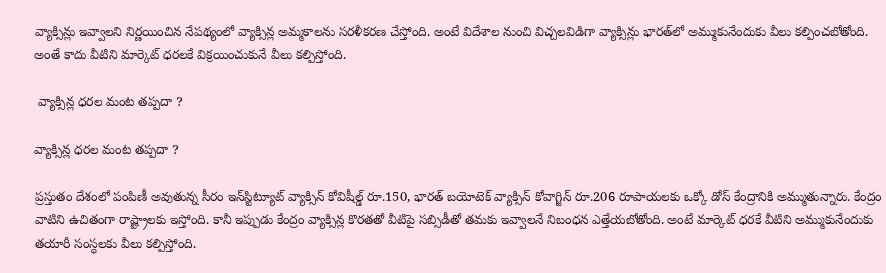వ్యాక్సిన్లు ఇవ్వాలని నిర్ణయించిన నేపథ్యంలో వ్యాక్సిన్ల అమ్మకాలను సరళీకరణ చేస్తోంది. అంటే విదేశాల నుంచి విచ్చలవిడిగా వ్యాక్సిన్లు భారత్‌లో అమ్ముకునేందుకు వీలు కల్పించబోతోంది. అంతే కాదు వీటిని మార్కెట్‌ ధరలకే విక్రయించుకునే వీలు కల్పిస్తోంది.

 వ్యాక్సిన్ల ధరల మంట తప్పదా ?

వ్యాక్సిన్ల ధరల మంట తప్పదా ?

ప్రస్తుతం దేశంలో పంపిణీ అవుతున్న సీరం ఇన్‌స్టిట్యూట్‌ వ్యాక్సిన్‌ కోవిషీల్డ్ రూ.150, భారత్‌ బయోటెక్‌ వ్యాక్సిన్ కోవాగ్జిన్ రూ.206 రూపాయలకు ఒక్కో డోస్‌ కేంద్రానికి అమ్ముతున్నారు. కేంద్రం వాటిని ఉచితంగా రాష్ట్రాలకు ఇస్తోంది. కానీ ఇప్పుడు కేంద్రం వ్యాక్సిన్ల కొరతతో వీటిపై సబ్సిడీతో తమకు ఇవ్వాలనే నిబంధన ఎత్తేయబోతోంది. అంటే మార్కెట్ ధరకే వీటిని అమ్ముకునేందుకు తయారీ సంస్ధలకు వీలు కల్పిస్తోంది.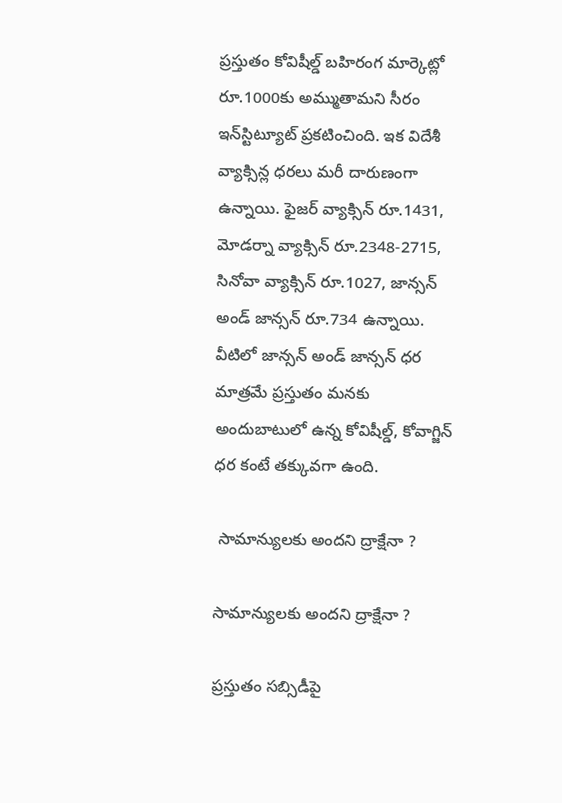ప్రస్తుతం కోవిషీల్డ్‌ బహిరంగ మార్కెట్లో రూ.1000కు అమ్ముతామని సీరం ఇన్‌స్టిట్యూట్‌ ప్రకటించింది. ఇక విదేశీ వ్యాక్సిన్ల ధరలు మరీ దారుణంగా ఉన్నాయి. ఫైజర్‌ వ్యాక్సిన్‌ రూ.1431, మోడర్నా వ్యాక్సిన్ రూ.2348-2715, సినోవా వ్యాక్సిన్‌ రూ.1027, జాన్సన్ అండ్‌ జాన్సన్‌ రూ.734 ఉన్నాయి. వీటిలో జాన్సన్‌ అండ్ జాన్సన్‌ ధర మాత్రమే ప్రస్తుతం మనకు అందుబాటులో ఉన్న కోవిషీల్డ్‌, కోవాగ్జిన్‌ ధర కంటే తక్కువగా ఉంది.

 సామాన్యులకు అందని ద్రాక్షేనా ?

సామాన్యులకు అందని ద్రాక్షేనా ?

ప్రస్తుతం సబ్సిడీపై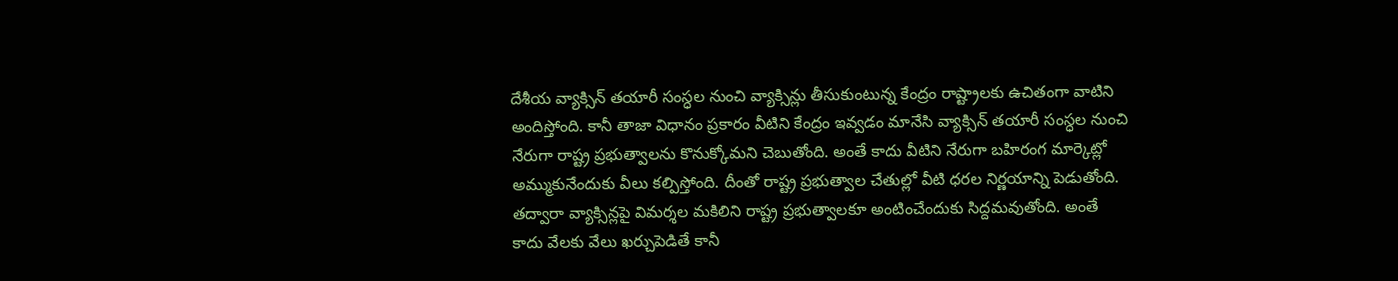దేశీయ వ్యాక్సిన్ తయారీ సంస్ధల నుంచి వ్యాక్సిన్లు తీసుకుంటున్న కేంద్రం రాష్ట్రాలకు ఉచితంగా వాటిని అందిస్తోంది. కానీ తాజా విధానం ప్రకారం వీటిని కేంద్రం ఇవ్వడం మానేసి వ్యాక్సిన్‌ తయారీ సంస్ధల నుంచి నేరుగా రాష్ట్ర ప్రభుత్వాలను కొనుక్కోమని చెబుతోంది. అంతే కాదు వీటిని నేరుగా బహిరంగ మార్కెట్లో అమ్ముకునేందుకు వీలు కల్పిస్తోంది. దీంతో రాష్ట్ర ప్రభుత్వాల చేతుల్లో వీటి ధరల నిర్ణయాన్ని పెడుతోంది. తద్వారా వ్యాక్సిన్లపై విమర్శల మకిలిని రాష్ట్ర ప్రభుత్వాలకూ అంటించేందుకు సిద్దమవుతోంది. అంతే కాదు వేలకు వేలు ఖర్చుపెడితే కానీ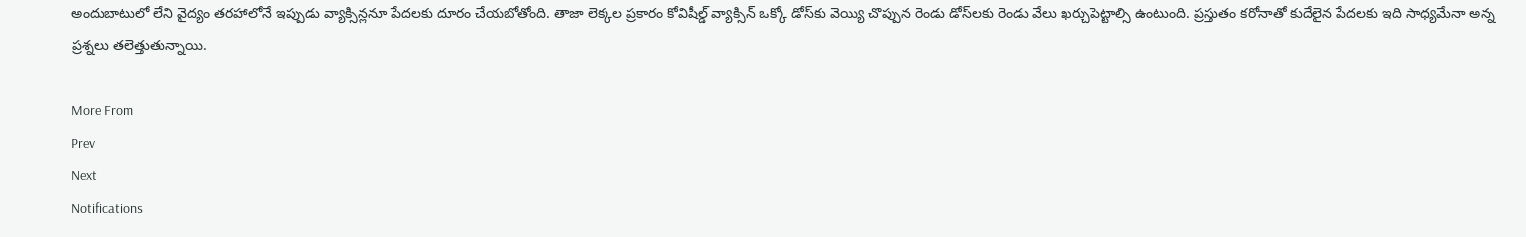అందుబాటులో లేని వైద్యం తరహాలోనే ఇప్పుడు వ్యాక్సిన్లనూ పేదలకు దూరం చేయబోతోంది. తాజా లెక్కల ప్రకారం కోవిషీల్డ్‌ వ్యాక్సిన్‌ ఒక్కో డోస్‌కు వెయ్యి చొప్పున రెండు డోస్‌లకు రెండు వేలు ఖర్చుపెట్టాల్సి ఉంటుంది. ప్రస్తుతం కరోనాతో కుదేలైన పేదలకు ఇది సాధ్యమేనా అన్న ప్రశ్నలు తలెత్తుతున్నాయి.

More From
Prev
Next
Notifications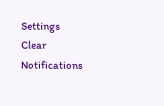Settings
Clear Notifications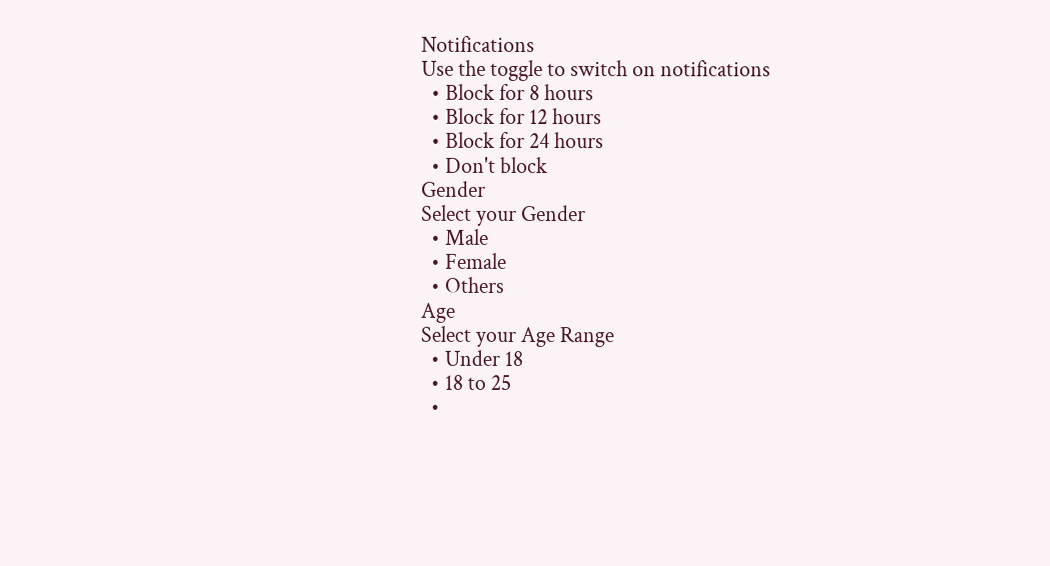Notifications
Use the toggle to switch on notifications
  • Block for 8 hours
  • Block for 12 hours
  • Block for 24 hours
  • Don't block
Gender
Select your Gender
  • Male
  • Female
  • Others
Age
Select your Age Range
  • Under 18
  • 18 to 25
  •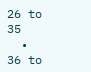26 to 35
  • 36 to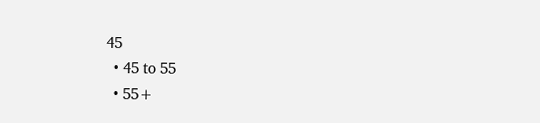45
  • 45 to 55
  • 55+